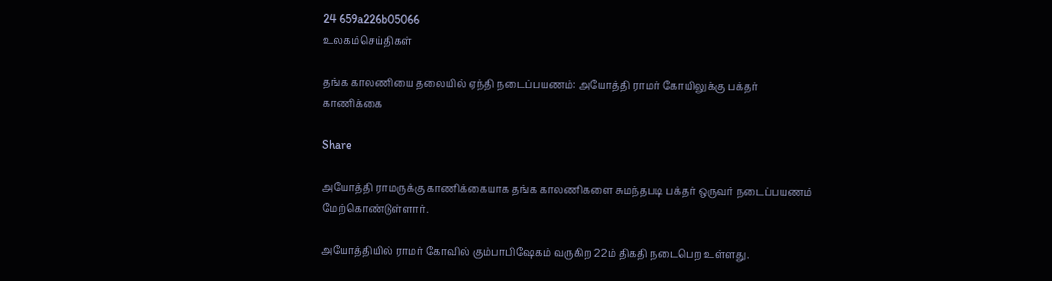24 659a226b05066
உலகம்செய்திகள்

தங்க காலணியை தலையில் ஏந்தி நடைப்பயணம்: அயோத்தி ராமர் கோயிலுக்கு பக்தர் காணிக்கை

Share

அயோத்தி ராமருக்கு காணிக்கையாக தங்க காலணிகளை சுமந்தபடி பக்தர் ஒருவர் நடைப்பயணம் மேற்கொண்டுள்ளார்.

அயோத்தியில் ராமர் கோவில் கும்பாபிஷேகம் வருகிற 22ம் திகதி நடைபெற உள்ளது.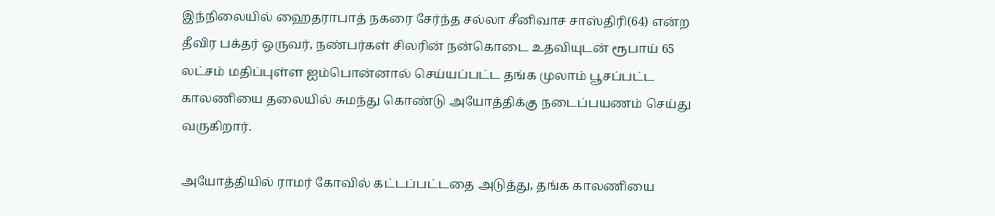இந்நிலையில் ஹைதராபாத் நகரை சேர்ந்த சல்லா சீனிவாச சாஸ்திரி(64) என்ற தீவிர பக்தர் ஒருவர், நண்பர்கள் சிலரின் நன்கொடை உதவியுடன் ரூபாய் 65 லட்சம் மதிப்புள்ள ஐம்பொன்னால் செய்யப்பட்ட தங்க முலாம் பூசப்பட்ட காலணியை தலையில் சுமந்து கொண்டு அயோத்திக்கு நடைப்பயணம் செய்து வருகிறார்.

அயோத்தியில் ராமர் கோவில் கட்டப்பட்டதை அடுத்து, தங்க காலணியை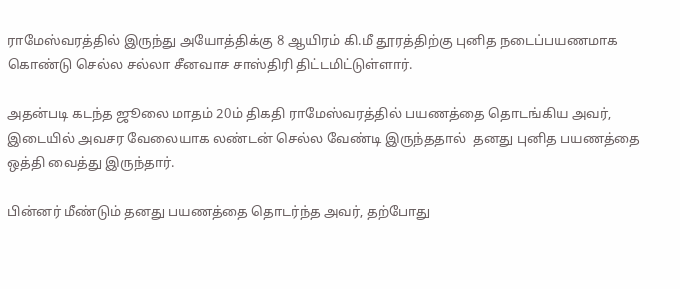ராமேஸ்வரத்தில் இருந்து அயோத்திக்கு 8 ஆயிரம் கி.மீ தூரத்திற்கு புனித நடைப்பயணமாக கொண்டு செல்ல சல்லா சீனவாச சாஸ்திரி திட்டமிட்டுள்ளார்.

அதன்படி கடந்த ஜூலை மாதம் 20ம் திகதி ராமேஸ்வரத்தில் பயணத்தை தொடங்கிய அவர், இடையில் அவசர வேலையாக லண்டன் செல்ல வேண்டி இருந்ததால்  தனது புனித பயணத்தை ஒத்தி வைத்து இருந்தார்.

பின்னர் மீண்டும் தனது பயணத்தை தொடர்ந்த அவர், தற்போது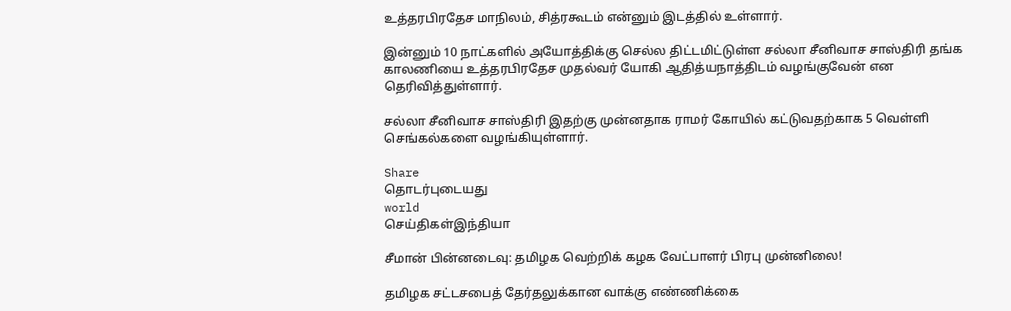உத்தரபிரதேச மாநிலம், சித்ரகூடம் என்னும் இடத்தில் உள்ளார்.

இன்னும் 10 நாட்களில் அயோத்திக்கு செல்ல திட்டமிட்டுள்ள சல்லா சீனிவாச சாஸ்திரி தங்க காலணியை உத்தரபிரதேச முதல்வர் யோகி ஆதித்யநாத்திடம் வழங்குவேன் என தெரிவித்துள்ளார்.

சல்லா சீனிவாச சாஸ்திரி இதற்கு முன்னதாக ராமர் கோயில் கட்டுவதற்காக 5 வெள்ளி செங்கல்களை வழங்கியுள்ளார்.

Share
தொடர்புடையது
world
செய்திகள்இந்தியா

சீமான் பின்னடைவு: தமிழக வெற்றிக் கழக வேட்பாளர் பிரபு முன்னிலை!

தமிழக சட்டசபைத் தேர்தலுக்கான வாக்கு எண்ணிக்கை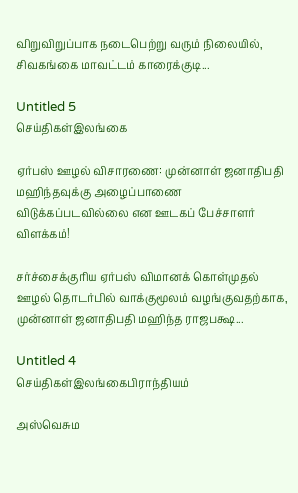விறுவிறுப்பாக நடைபெற்று வரும் நிலையில், சிவகங்கை மாவட்டம் காரைக்குடி...

Untitled 5
செய்திகள்இலங்கை

ஏர்பஸ் ஊழல் விசாரணை: முன்னாள் ஜனாதிபதி மஹிந்தவுக்கு அழைப்பாணை விடுக்கப்படவில்லை என ஊடகப் பேச்சாளர் விளக்கம்!

சர்ச்சைக்குரிய ஏர்பஸ் விமானக் கொள்முதல் ஊழல் தொடர்பில் வாக்குமூலம் வழங்குவதற்காக, முன்னாள் ஜனாதிபதி மஹிந்த ராஜபக்ஷ...

Untitled 4
செய்திகள்இலங்கைபிராந்தியம்

அஸ்வெசும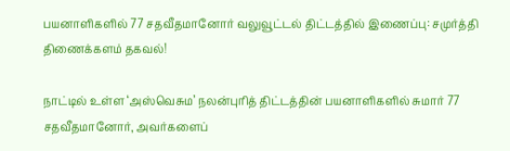பயனாளிகளில் 77 சதவீதமானோர் வலுவூட்டல் திட்டத்தில் இணைப்பு: சமுர்த்தி திணைக்களம் தகவல்!

நாட்டில் உள்ள ‘அஸ்வெசும’ நலன்புரித் திட்டத்தின் பயனாளிகளில் சுமார் 77 சதவீதமானோர், அவர்களைப்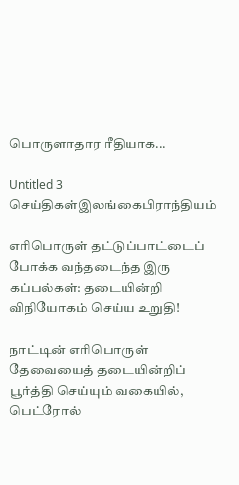பொருளாதார ரீதியாக...

Untitled 3
செய்திகள்இலங்கைபிராந்தியம்

எரிபொருள் தட்டுப்பாட்டைப் போக்க வந்தடைந்த இரு கப்பல்கள்: தடையின்றி விநியோகம் செய்ய உறுதி!

நாட்டின் எரிபொருள் தேவையைத் தடையின்றிப் பூர்த்தி செய்யும் வகையில், பெட்ரோல்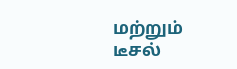மற்றும் டீசல்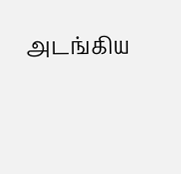அடங்கிய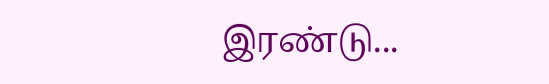இரண்டு...